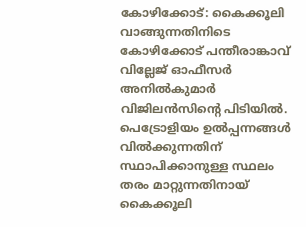കോഴിക്കോട്: കൈക്കൂലി വാങ്ങുന്നതിനിടെ കോഴിക്കോട് പന്തീരാങ്കാവ് വില്ലേജ് ഓഫീസർ അനിൽകുമാർ വിജിലൻസിന്റെ പിടിയിൽ. പെട്രോളിയം ഉൽപ്പന്നങ്ങൾ വിൽക്കുന്നതിന് സ്ഥാപിക്കാനുള്ള സ്ഥലം തരം മാറ്റുന്നതിനായ് കൈക്കൂലി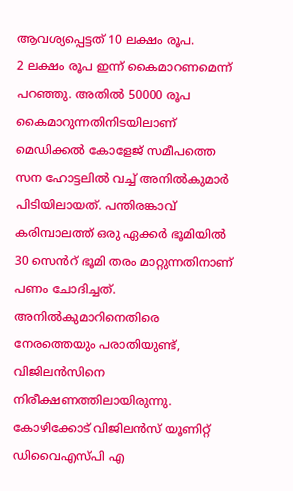ആവശ്യപ്പെട്ടത് 10 ലക്ഷം രൂപ.
2 ലക്ഷം രൂപ ഇന്ന് കൈമാറണമെന്ന് പറഞ്ഞു. അതിൽ 50000 രൂപ കൈമാറുന്നതിനിടയിലാണ് മെഡിക്കൽ കോളേജ് സമീപത്തെ സന ഹോട്ടലിൽ വച്ച് അനിൽകുമാർ പിടിയിലായത്. പന്തിരങ്കാവ് കരിമ്പാലത്ത് ഒരു ഏക്കർ ഭൂമിയിൽ 30 സെൻറ് ഭൂമി തരം മാറ്റുന്നതിനാണ് പണം ചോദിച്ചത്. അനിൽകുമാറിനെതിരെ നേരത്തെയും പരാതിയുണ്ട്, വിജിലൻസിനെ നിരീക്ഷണത്തിലായിരുന്നു. കോഴിക്കോട് വിജിലൻസ് യൂണിറ്റ് ഡിവൈഎസ്പി എ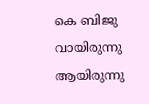കെ ബിജു വായിരുന്നു ആയിരുന്നു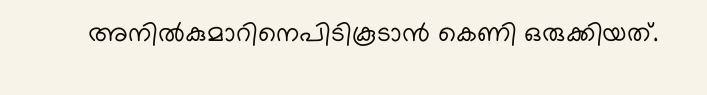അനിൽകുമാറിനെപിടികൂടാൻ കെണി ഒരുക്കിയത്.